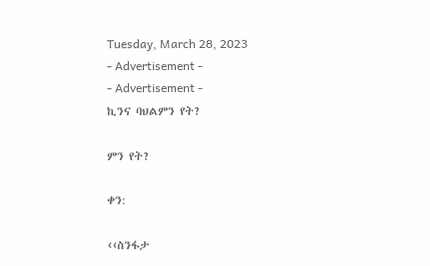Tuesday, March 28, 2023
- Advertisement -
- Advertisement -
ኪንና ባህልምን የት?

ምን የት?

ቀን:

‹‹ስንፋታ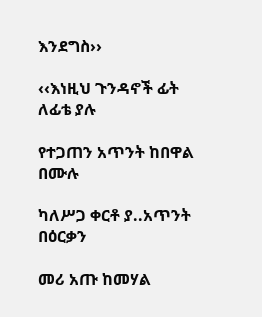እንደግስ››

‹‹እነዚህ ጉንዳኖች ፊት ለፊቴ ያሉ

የተጋጠን አጥንት ከበዋል በሙሉ

ካለሥጋ ቀርቶ ያ..አጥንት በዕርቃን

መሪ አጡ ከመሃል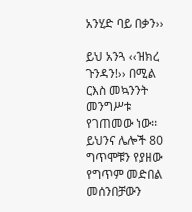አንሂድ ባይ በቃን››

ይህ አንጓ ‹‹ዝክረ ጉንዳን!›› በሚል ርእስ መኳንንት መንግሥቱ የገጠመው ነው፡፡ ይህንና ሌሎች 80 ግጥሞቹን የያዘው የግጥም መድበል መሰንበቻውን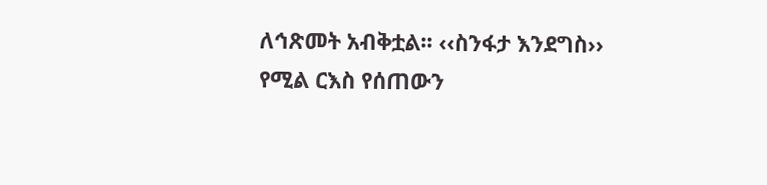ለኅጽመት አብቅቷል፡፡ ‹‹ስንፋታ እንደግስ›› የሚል ርእስ የሰጠውን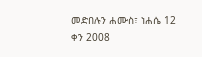መድበሉን ሐሙስ፣ ነሐሴ 12 ቀን 2008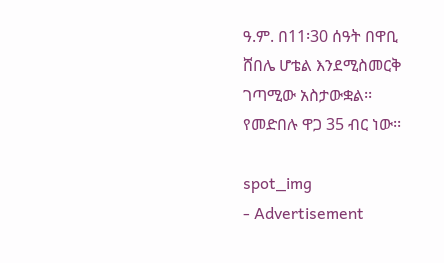ዓ.ም. በ11፡30 ሰዓት በዋቢ ሸበሌ ሆቴል እንደሚስመርቅ ገጣሚው አስታውቋል፡፡ የመድበሉ ዋጋ 35 ብር ነው፡፡

spot_img
- Advertisement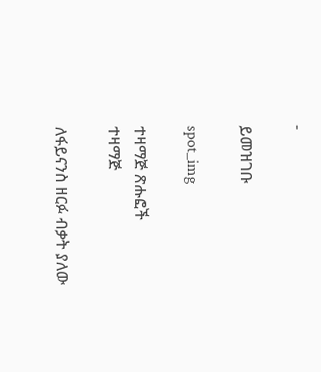-

ይመዝገቡ

spot_img

ተዛማጅ ጽሑፎች
ተዛማጅ

ለፋይናንስ ዘርፉ ብቃት ያለው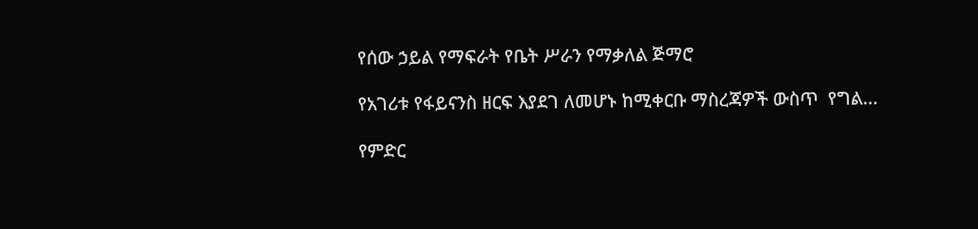የሰው ኃይል የማፍራት የቤት ሥራን የማቃለል ጅማሮ

የአገሪቱ የፋይናንስ ዘርፍ እያደገ ለመሆኑ ከሚቀርቡ ማስረጃዎች ውስጥ  የግል...

የምድር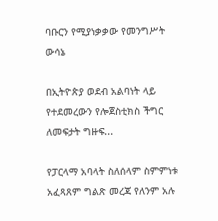ባቡርን የሚያነቃቃው የመንግሥት ውሳኔ

በኢትዮጵያ ወደብ አልባነት ላይ የተደመረውን የሎጀስቲክስ ችግር ለመፍታት ግዙፍ...

የፓርላማ አባላት ስለሰላም ስምምነቱ አፈጻጸም ግልጽ መረጃ የለንም አሉ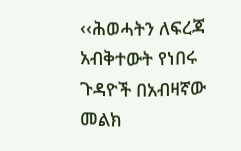‹‹ሕወሓትን ለፍረጃ አብቅተውት የነበሩ ጉዳዮች በአብዛኛው መልክ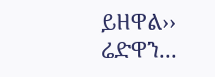ይዘዋል›› ሬድዋን...